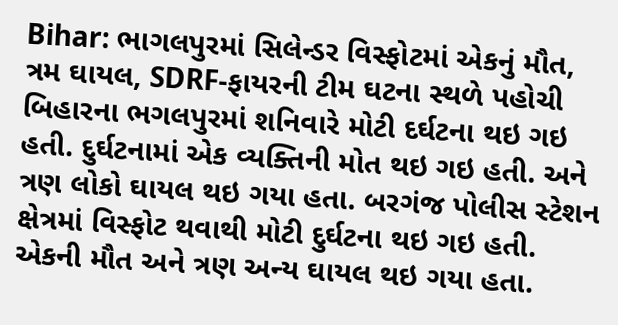Bihar: ભાગલપુરમાં સિલેન્ડર વિસ્ફોટમાં એકનું મૌત, ત્રમ ઘાયલ, SDRF-ફાયરની ટીમ ઘટના સ્થળે પહોચી
બિહારના ભગલપુરમાં શનિવારે મોટી દર્ઘટના થઇ ગઇ હતી. દુર્ઘટનામાં એક વ્યક્તિની મોત થઇ ગઇ હતી. અને ત્રણ લોકો ઘાયલ થઇ ગયા હતા. બરગંજ પોલીસ સ્ટેશન ક્ષેત્રમાં વિસ્ફોટ થવાથી મોટી દુર્ઘટના થઇ ગઇ હતી. એકની મૌત અને ત્રણ અન્ય ઘાયલ થઇ ગયા હતા.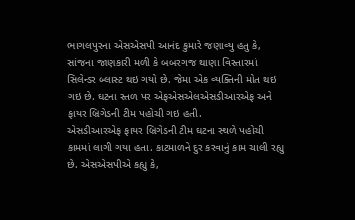ભાગલપુરના એસએસપી આનંદ કુમારે જણાવ્યુ હતુ કે, સાંજના જાણકારી મળી કે બબરગજ થાણા વિસ્તારમાં સિલેન્ડર બ્લાસ્ટ થઇ ગયો છે. જેમા એક વ્યક્તિની મોત થઇ ગઇ છે. ઘટના સ્તળ પર એફએસએલએસડીઆરએફ અને ફાયર બ્રિગેડની ટીમ પહોચી ગઇ હતી.
એસડીઆરએફ ફાયર બ્રિગેડની ટીમ ઘટના સ્થળે પહોચી કામમાં લાગી ગયા હતા. કાટમાળને દુર કરવાનું કામ ચાલી રહ્યુ છે. એસએસપીએ કહ્યુ કે,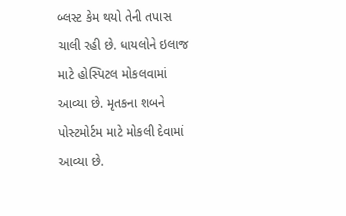બ્લસ્ટ કેમ થયો તેની તપાસ ચાલી રહી છે. ધાયલોને ઇલાજ માટે હોસ્પિટલ મોકલવામાં આવ્યા છે. મૃતકના શબને પોસ્ટમોર્ટમ માટે મોકલી દેવામાં આવ્યા છે.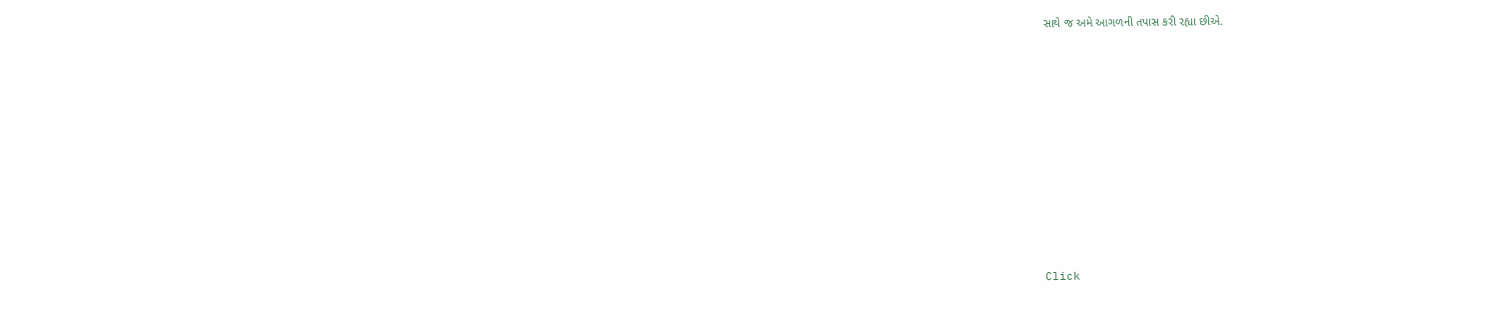સાથે જ અમે આગળની તપાસ કરી રહ્યા છીએ.












Click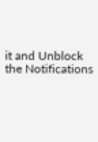it and Unblock the Notifications